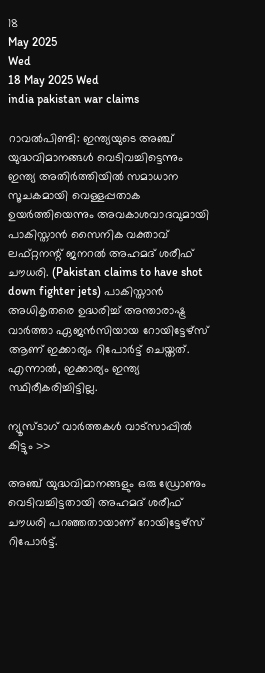18
May 2025
Wed
18 May 2025 Wed
india pakistan war claims

റാവല്‍പിണ്ടി: ഇന്ത്യയുടെ അഞ്ച് യുദ്ധവിമാനങ്ങള്‍ വെടിവച്ചിട്ടെന്നും ഇന്ത്യ അതിര്‍ത്തിയില്‍ സമാധാന സൂചകമായി വെള്ളപ്പതാക ഉയര്‍ത്തിയെന്നും അവകാശവാദവുമായി പാകിസ്താന്‍ സൈനിക വക്താവ് ലഫ്റ്റനന്റ് ജനറല്‍ അഹമദ് ശരീഫ് ചൗധരി. (Pakistan claims to have shot down fighter jets) പാകിസ്താന്‍ അധികൃതരെ ഉദ്ധരിച്ച് അന്താരാഷ്ട്ര വാര്‍ത്താ ഏജന്‍സിയായ റോയിട്ടേഴ്‌സ് ആണ് ഇക്കാര്യം റിപോര്‍ട്ട് ചെയ്തത്. എന്നാല്‍, ഇക്കാര്യം ഇന്ത്യ സ്ഥിരീകരിച്ചിട്ടില്ല.

ന്യൂസ്ടാഗ് വാര്‍ത്തകള്‍ വാട്‌സാപ്പില്‍ കിട്ടും >>

അഞ്ച് യുദ്ധവിമാനങ്ങളും ഒരു ഡ്രോണും വെടിവച്ചിട്ടതായി അഹമദ് ശരീഫ് ചൗധരി പറഞ്ഞതായാണ് റോയിട്ടേഴ്‌സ് റിപോര്‍ട്ട്.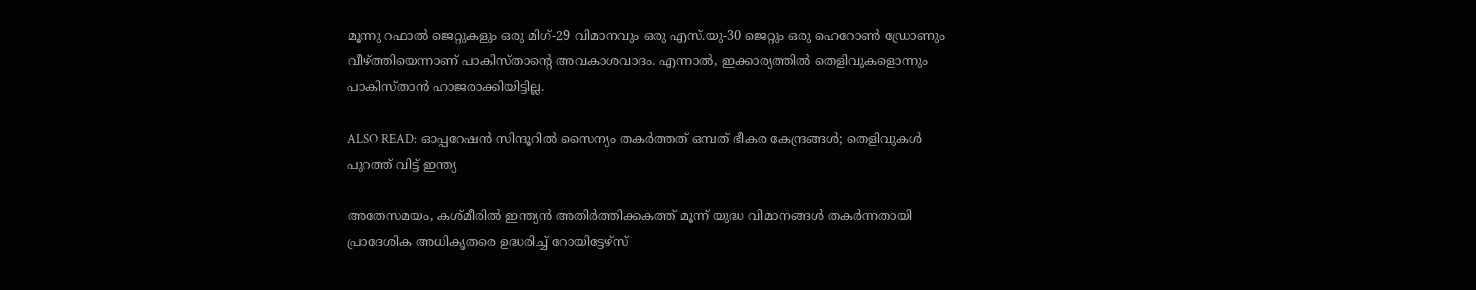മൂന്നു റഫാല്‍ ജെറ്റുകളും ഒരു മിഗ്-29 വിമാനവും ഒരു എസ്.യു-30 ജെറ്റും ഒരു ഹെറോണ്‍ ഡ്രോണും വീഴ്ത്തിയെന്നാണ് പാകിസ്താന്റെ അവകാശവാദം. എന്നാല്‍, ഇക്കാര്യത്തില്‍ തെളിവുകളൊന്നും പാകിസ്താന്‍ ഹാജരാക്കിയിട്ടില്ല.

ALSO READ: ഓപ്പറേഷന്‍ സിന്ദൂറില്‍ സൈന്യം തകര്‍ത്തത് ഒമ്പത് ഭീകര കേന്ദ്രങ്ങള്‍; തെളിവുകള്‍ പുറത്ത് വിട്ട് ഇന്ത്യ

അതേസമയം, കശ്മീരില്‍ ഇന്ത്യന്‍ അതിര്‍ത്തിക്കകത്ത് മൂന്ന് യുദ്ധ വിമാനങ്ങള്‍ തകര്‍ന്നതായി പ്രാദേശിക അധികൃതരെ ഉദ്ധരിച്ച് റോയിട്ടേഴ്‌സ്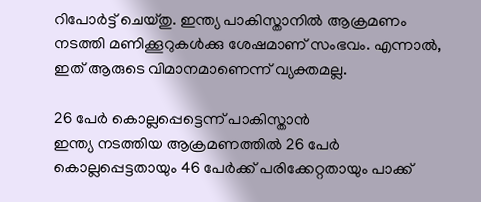റിപോര്‍ട്ട് ചെയ്തു. ഇന്ത്യ പാകിസ്താനില്‍ ആക്രമണം നടത്തി മണിക്കൂറുകള്‍ക്കു ശേഷമാണ് സംഭവം. എന്നാല്‍, ഇത് ആരുടെ വിമാനമാണെന്ന് വ്യക്തമല്ല.

26 പേര്‍ കൊല്ലപ്പെട്ടെന്ന് പാകിസ്താന്‍
ഇന്ത്യ നടത്തിയ ആക്രമണത്തില്‍ 26 പേര്‍ കൊല്ലപ്പെട്ടതായും 46 പേര്‍ക്ക് പരിക്കേറ്റതായും പാക്ക്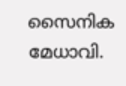സൈനിക മേധാവി.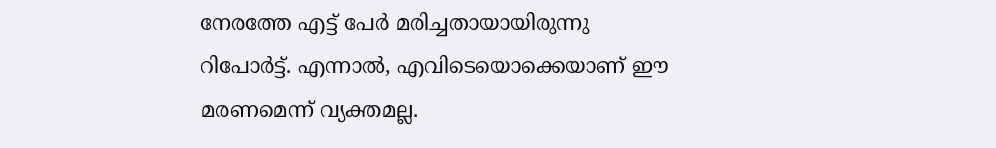നേരത്തേ എട്ട് പേര്‍ മരിച്ചതായായിരുന്നു റിപോര്‍ട്ട്. എന്നാല്‍, എവിടെയൊക്കെയാണ് ഈ മരണമെന്ന് വ്യക്തമല്ല.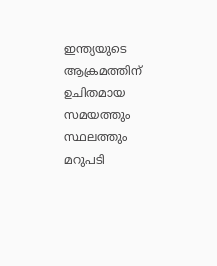ഇന്ത്യയുടെ ആക്രമത്തിന് ഉചിതമായ സമയത്തും സ്ഥലത്തും മറുപടി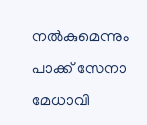നല്‍കുമെന്നും പാക്ക് സേനാ മേധാവി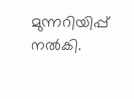മുന്നറിയിപ്പ് നല്‍കി.